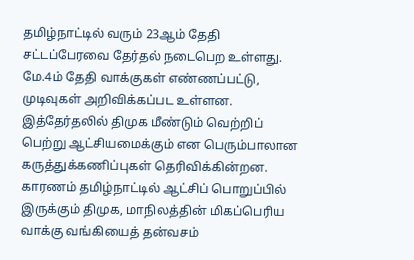தமிழ்நாட்டில் வரும் 23ஆம் தேதி சட்டப்பேரவை தேர்தல் நடைபெற உள்ளது. மே.4ம் தேதி வாக்குகள் எண்ணப்பட்டு, முடிவுகள் அறிவிக்கப்பட உள்ளன. இத்தேர்தலில் திமுக மீண்டும் வெற்றிப் பெற்று ஆட்சியமைக்கும் என பெரும்பாலான கருத்துக்கணிப்புகள் தெரிவிக்கின்றன.
காரணம் தமிழ்நாட்டில் ஆட்சிப் பொறுப்பில் இருக்கும் திமுக, மாநிலத்தின் மிகப்பெரிய வாக்கு வங்கியைத் தன்வசம்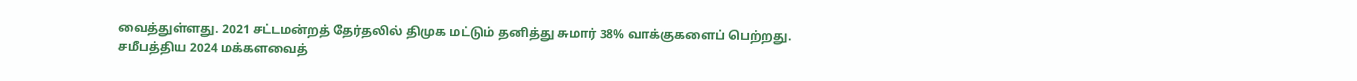வைத்துள்ளது. 2021 சட்டமன்றத் தேர்தலில் திமுக மட்டும் தனித்து சுமார் 38% வாக்குகளைப் பெற்றது.
சமீபத்திய 2024 மக்களவைத்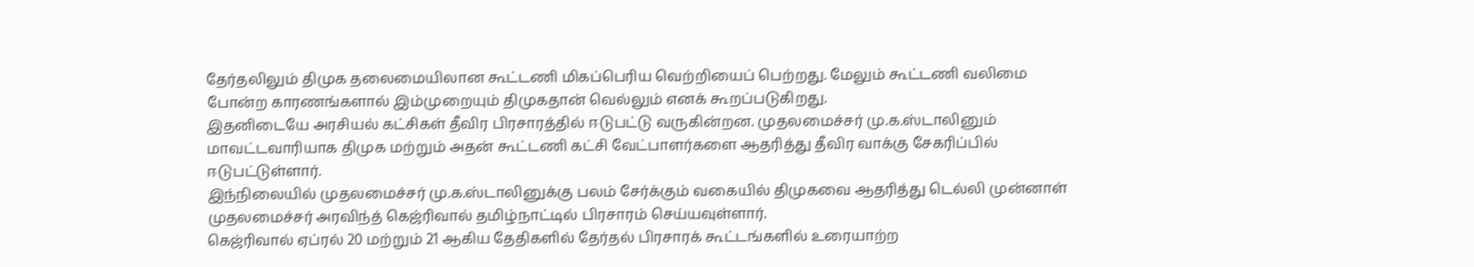தேர்தலிலும் திமுக தலைமையிலான கூட்டணி மிகப்பெரிய வெற்றியைப் பெற்றது. மேலும் கூட்டணி வலிமை போன்ற காரணங்களால் இம்முறையும் திமுகதான் வெல்லும் எனக் கூறப்படுகிறது.
இதனிடையே அரசியல் கட்சிகள் தீவிர பிரசாரத்தில் ஈடுபட்டு வருகின்றன. முதலமைச்சர் மு.க.ஸ்டாலினும் மாவட்டவாரியாக திமுக மற்றும் அதன் கூட்டணி கட்சி வேட்பாளர்களை ஆதரித்து தீவிர வாக்கு சேகரிப்பில் ஈடுபட்டுள்ளார்.
இந்நிலையில் முதலமைச்சர் மு.க.ஸ்டாலினுக்கு பலம் சேர்க்கும் வகையில் திமுகவை ஆதரித்து டெல்லி முன்னாள் முதலமைச்சர் அரவிந்த் கெஜ்ரிவால் தமிழ்நாட்டில் பிரசாரம் செய்யவுள்ளார்.
கெஜ்ரிவால் ஏப்ரல் 20 மற்றும் 21 ஆகிய தேதிகளில் தேர்தல் பிரசாரக் கூட்டங்களில் உரையாற்ற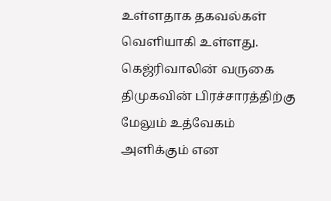உள்ளதாக தகவல்கள் வெளியாகி உள்ளது. கெஜ்ரிவாலின் வருகை திமுகவின் பிரச்சாரத்திற்கு மேலும் உத்வேகம் அளிக்கும் என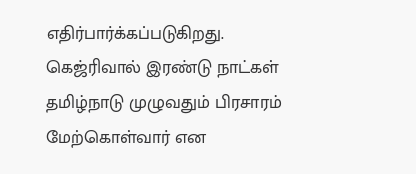எதிர்பார்க்கப்படுகிறது.
கெஜ்ரிவால் இரண்டு நாட்கள் தமிழ்நாடு முழுவதும் பிரசாரம் மேற்கொள்வார் என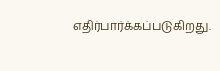எதிர்பார்க்கப்படுகிறது.